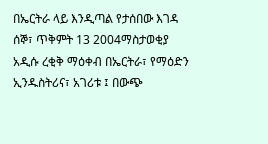በኤርትራ ላይ እንዲጣል የታሰበው እገዳ
ሰኞ፣ ጥቅምት 13 2004ማስታወቂያ
አዲሱ ረቂቅ ማዕቀብ በኤርትራ፣ የማዕድን ኢንዱስትሪና፣ አገሪቱ ፤ በውጭ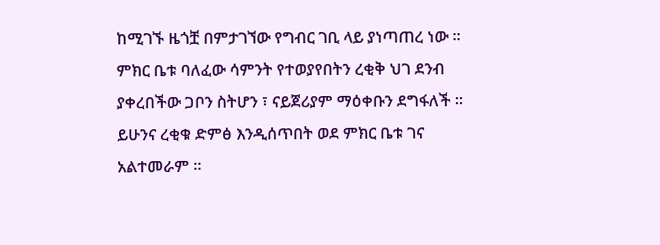ከሚገኙ ዜጎቿ በምታገኘው የግብር ገቢ ላይ ያነጣጠረ ነው ። ምክር ቤቱ ባለፈው ሳምንት የተወያየበትን ረቂቅ ህገ ደንብ ያቀረበችው ጋቦን ስትሆን ፣ ናይጀሪያም ማዕቀቡን ደግፋለች ። ይሁንና ረቂቁ ድምፅ እንዲሰጥበት ወደ ምክር ቤቱ ገና አልተመራም ።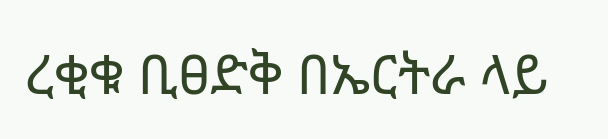ረቂቁ ቢፀድቅ በኤርትራ ላይ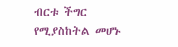ብርቱ ችግር የሚያስከትል መሆኑ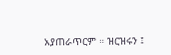አያጠራጥርም ። ዝርዝሩን ፤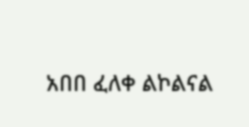አበበ ፈለቀ ልኮልናል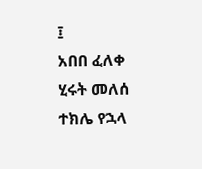፤
አበበ ፈለቀ
ሂሩት መለሰ
ተክሌ የኋላ